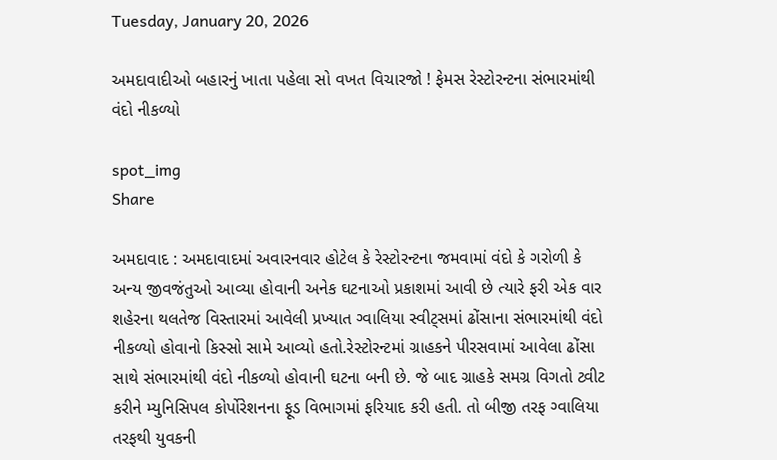Tuesday, January 20, 2026

અમદાવાદીઓ બહારનું ખાતા પહેલા સો વખત વિચારજો ! ફેમસ રેસ્ટોરન્ટના સંભારમાંથી વંદો નીકળ્યો

spot_img
Share

અમદાવાદ : અમદાવાદમાં અવારનવાર હોટેલ કે રેસ્ટોરન્ટના જમવામાં વંદો કે ગરોળી કે અન્ય જીવજંતુઓ આવ્યા હોવાની અનેક ઘટનાઓ પ્રકાશમાં આવી છે ત્યારે ફરી એક વાર શહેરના થલતેજ વિસ્તારમાં આવેલી પ્રખ્યાત ગ્વાલિયા સ્વીટ્સમાં ઢોંસાના સંભારમાંથી વંદો નીકળ્યો હોવાનો કિસ્સો સામે આવ્યો હતો.રેસ્ટોરન્ટમાં ગ્રાહકને પીરસવામાં આવેલા ઢોંસા સાથે સંભારમાંથી વંદો નીકળ્યો હોવાની ઘટના બની છે. જે બાદ ગ્રાહકે સમગ્ર વિગતો ટ્વીટ કરીને મ્યુનિસિપલ કોર્પોરેશનના ફૂડ વિભાગમાં ફરિયાદ કરી હતી. તો બીજી તરફ ગ્વાલિયા તરફથી યુવકની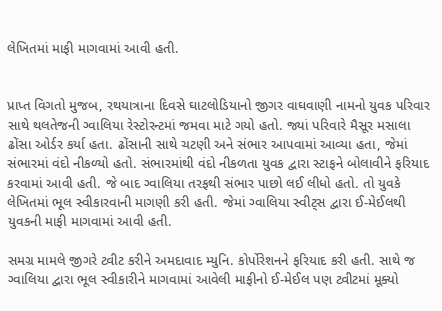લેખિતમાં માફી માગવામાં આવી હતી.


પ્રાપ્ત વિગતો મુજબ, રથયાત્રાના દિવસે ઘાટલોડિયાનો જીગર વાઘવાણી નામનો યુવક પરિવાર સાથે થલતેજની ગ્વાલિયા રેસ્ટોરન્ટમાં જમવા માટે ગયો હતો. જ્યાં પરિવારે મૈસૂર મસાલા ઢોંસા ઓર્ડર કર્યા હતા. ઢોંસાની સાથે ચટણી અને સંભાર આપવામાં આવ્યા હતા, જેમાં સંભારમાં વંદો નીકળ્યો હતો. સંભારમાંથી વંદો નીકળતા યુવક દ્વારા સ્ટાફને બોલાવીને ફરિયાદ કરવામાં આવી હતી. જે બાદ ગ્વાલિયા તરફથી સંભાર પાછો લઈ લીધો હતો. તો યુવકે લેખિતમાં ભૂલ સ્વીકારવાની માગણી કરી હતી. જેમાં ગ્વાલિયા સ્વીટ્સ દ્વારા ઈ-મેઈલથી યુવકની માફી માગવામાં આવી હતી.

સમગ્ર મામલે જીગરે ટ્વીટ કરીને અમદાવાદ મ્યુનિ. કોર્પોરેશનને ફરિયાદ કરી હતી. સાથે જ ગ્વાલિયા દ્વારા ભૂલ સ્વીકારીને માગવામાં આવેલી માફીનો ઈ-મેઈલ પણ ટ્વીટમાં મૂક્યો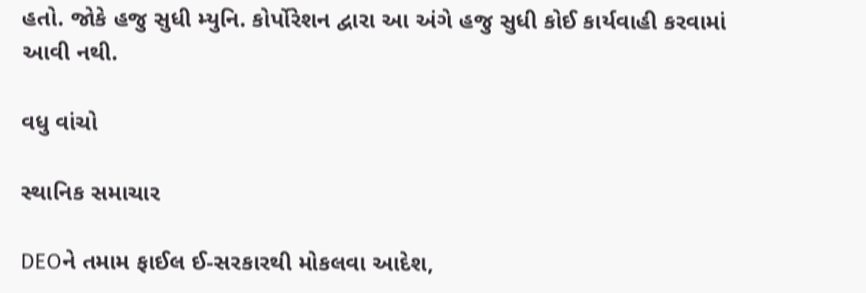હતો. જોકે હજુ સુધી મ્યુનિ. કોર્પોરેશન દ્વારા આ અંગે હજુ સુધી કોઈ કાર્યવાહી કરવામાં આવી નથી.

વધુ વાંચો

સ્થાનિક સમાચાર

DEOને તમામ ફાઈલ ઈ-સરકારથી મોકલવા આદેશ,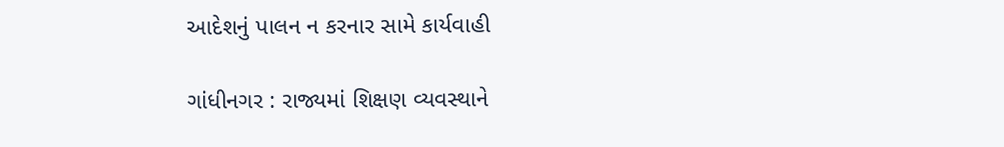આદેશનું પાલન ન કરનાર સામે કાર્યવાહી

ગાંધીનગર : રાજ્યમાં શિક્ષણ વ્યવસ્થાને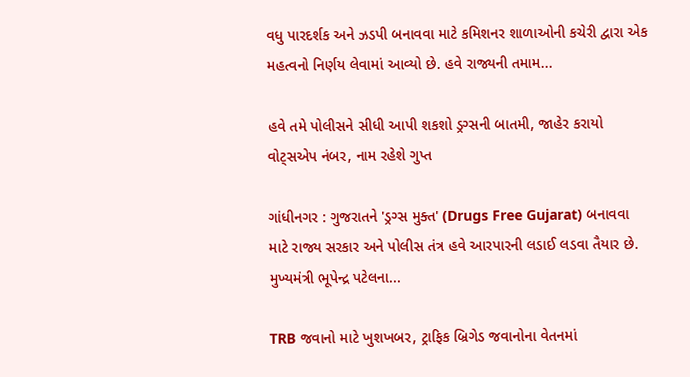વધુ પારદર્શક અને ઝડપી બનાવવા માટે કમિશનર શાળાઓની કચેરી દ્વારા એક મહત્વનો નિર્ણય લેવામાં આવ્યો છે. હવે રાજ્યની તમામ...

હવે તમે પોલીસને સીધી આપી શકશો ડ્રગ્સની બાતમી, જાહેર કરાયો વોટ્સએપ નંબર, નામ રહેશે ગુપ્ત

ગાંધીનગર : ગુજરાતને 'ડ્રગ્સ મુક્ત' (Drugs Free Gujarat) બનાવવા માટે રાજ્ય સરકાર અને પોલીસ તંત્ર હવે આરપારની લડાઈ લડવા તૈયાર છે. મુખ્યમંત્રી ભૂપેન્દ્ર પટેલના...

TRB જવાનો માટે ખુશખબર, ટ્રાફિક બ્રિગેડ જવાનોના વેતનમાં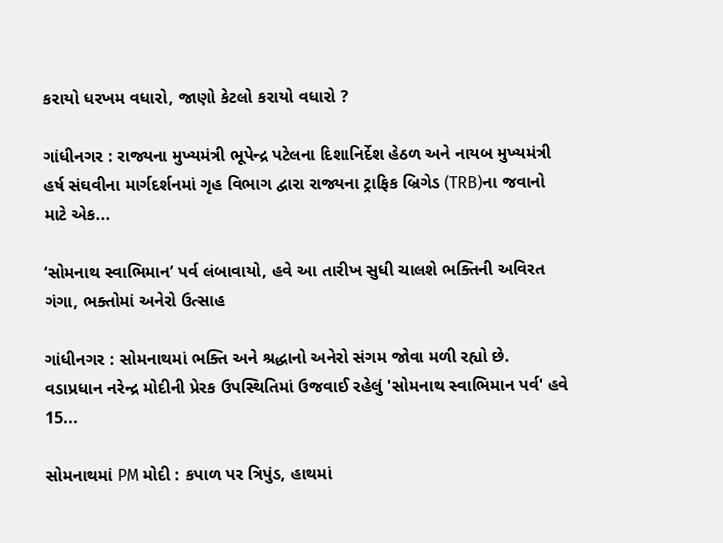કરાયો ધરખમ વધારો, જાણો કેટલો કરાયો વધારો ?

ગાંધીનગર : રાજ્યના મુખ્યમંત્રી ભૂપેન્દ્ર પટેલના દિશાનિર્દેશ હેઠળ અને નાયબ મુખ્યમંત્રી હર્ષ સંઘવીના માર્ગદર્શનમાં ગૃહ વિભાગ દ્વારા રાજ્યના ટ્રાફિક બ્રિગેડ (TRB)ના જવાનો માટે એક...

‘સોમનાથ સ્વાભિમાન’ પર્વ લંબાવાયો, હવે આ તારીખ સુધી ચાલશે ભક્તિની અવિરત ગંગા, ભક્તોમાં અનેરો ઉત્સાહ

ગાંધીનગર : સોમનાથમાં ભક્તિ અને શ્રદ્ધાનો અનેરો સંગમ જોવા મળી રહ્યો છે. વડાપ્રધાન નરેન્દ્ર મોદીની પ્રેરક ઉપસ્થિતિમાં ઉજવાઈ રહેલું 'સોમનાથ સ્વાભિમાન પર્વ' હવે 15...

સોમનાથમાં PM મોદી : કપાળ પર ત્રિપુંડ, હાથમાં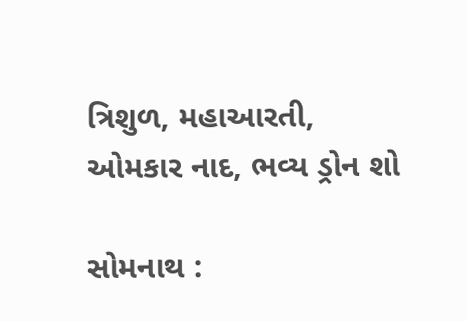ત્રિશુળ, મહાઆરતી, ઓમકાર નાદ, ભવ્ય ડ્રોન શો

સોમનાથ :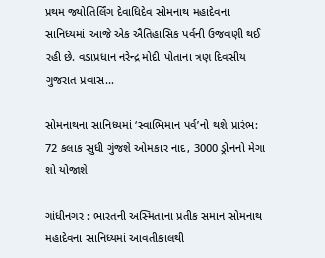પ્રથમ જ્યોતિર્લિંગ દેવાધિદેવ સોમનાથ મહાદેવના સાનિધ્યમાં આજે એક ઐતિહાસિક પર્વની ઉજવણી થઈ રહી છે. વડાપ્રધાન નરેન્દ્ર મોદી પોતાના ત્રણ દિવસીય ગુજરાત પ્રવાસ...

સોમનાથના સાનિધ્યમાં ‘સ્વાભિમાન પર્વ’નો થશે પ્રારંભ: 72 કલાક સુધી ગુંજશે ઓમકાર નાદ, 3000 ડ્રોનનો મેગા શો યોજાશે

ગાંધીનગર : ભારતની અસ્મિતાના પ્રતીક સમાન સોમનાથ મહાદેવના સાનિધ્યમાં આવતીકાલથી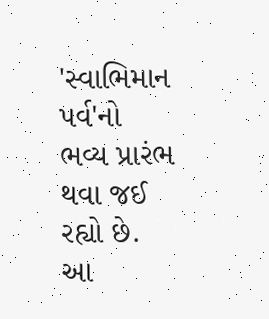'સ્વાભિમાન પર્વ'નો ભવ્ય પ્રારંભ થવા જઈ રહ્યો છે. આ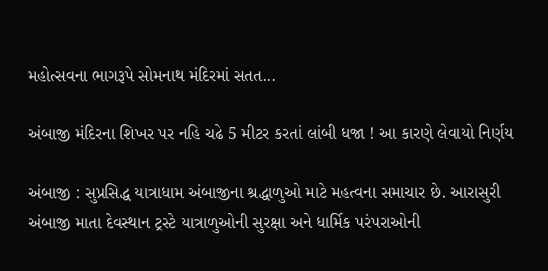મહોત્સવના ભાગરૂપે સોમનાથ મંદિરમાં સતત...

અંબાજી મંદિરના શિખર પર નહિ ચઢે 5 મીટર કરતાં લાંબી ધજા ! આ કારણે લેવાયો નિર્ણય

અંબાજી : સુપ્રસિદ્ધ યાત્રાધામ અંબાજીના શ્રદ્ધાળુઓ માટે મહત્વના સમાચાર છે. આરાસુરી અંબાજી માતા દેવસ્થાન ટ્રસ્ટે યાત્રાળુઓની સુરક્ષા અને ધાર્મિક પરંપરાઓની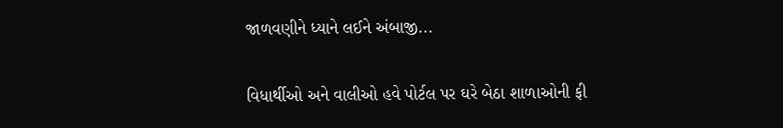જાળવણીને ધ્યાને લઈને અંબાજી...

વિધાર્થીઓ અને વાલીઓ હવે પોર્ટલ પર ઘરે બેઠા શાળાઓની ફી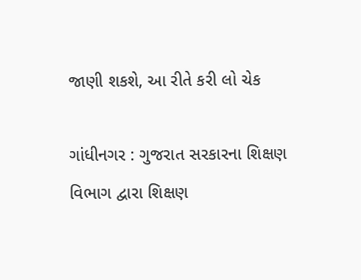જાણી શકશે, આ રીતે કરી લો ચેક

ગાંધીનગર : ગુજરાત સરકારના શિક્ષણ વિભાગ દ્વારા શિક્ષણ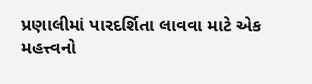પ્રણાલીમાં પારદર્શિતા લાવવા માટે એક મહત્ત્વનો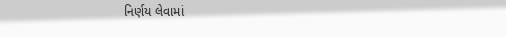નિર્ણય લેવામાં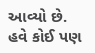આવ્યો છે. હવે કોઈ પણ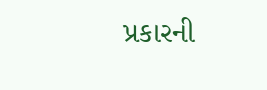પ્રકારની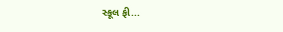સ્કૂલ ફી...